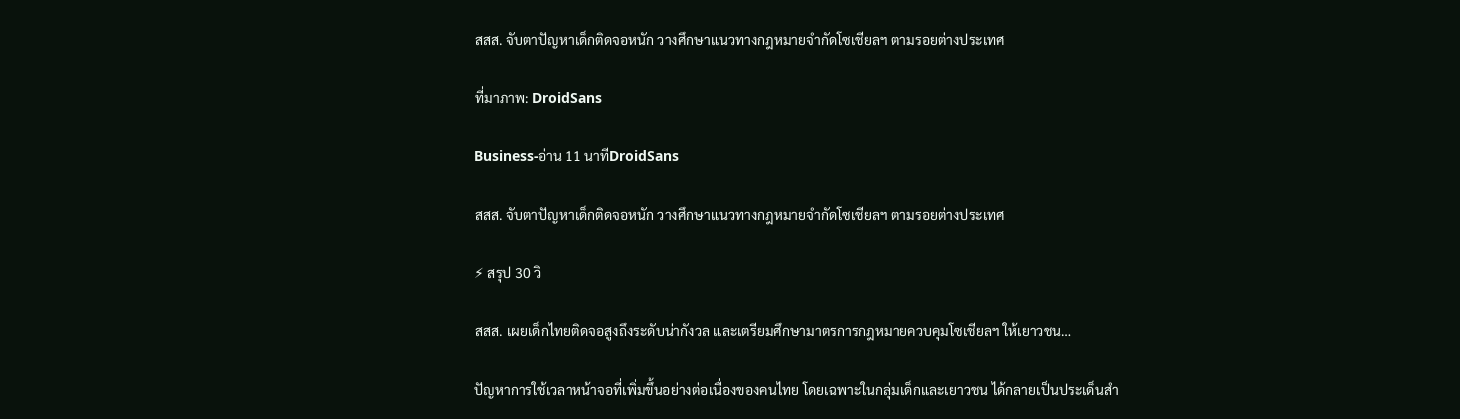สสส. จับตาปัญหาเด็กติดจอหนัก วางศึกษาแนวทางกฎหมายจำกัดโซเชียลฯ ตามรอยต่างประเทศ

ที่มาภาพ: DroidSans

Business-อ่าน 11 นาทีDroidSans

สสส. จับตาปัญหาเด็กติดจอหนัก วางศึกษาแนวทางกฎหมายจำกัดโซเชียลฯ ตามรอยต่างประเทศ

⚡ สรุป 30 วิ

สสส. เผยเด็กไทยติดจอสูงถึงระดับน่ากังวล และเตรียมศึกษามาตรการกฎหมายควบคุมโซเชียลฯ ให้เยาวชน…

ปัญหาการใช้เวลาหน้าจอที่เพิ่มขึ้นอย่างต่อเนื่องของคนไทย โดยเฉพาะในกลุ่มเด็กและเยาวชน ได้กลายเป็นประเด็นสำ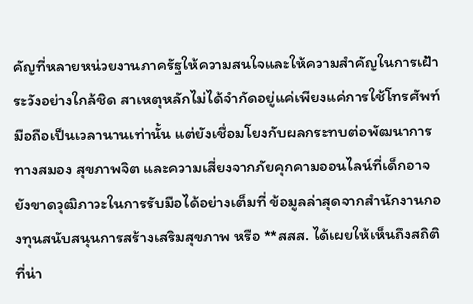คัญที่หลายหน่วยงานภาครัฐให้ความสนใจและให้ความสำคัญในการเฝ้าระวังอย่างใกล้ชิด สาเหตุหลักไม่ได้จำกัดอยู่แค่เพียงแค่การใช้โทรศัพท์มือถือเป็นเวลานานเท่านั้น แต่ยังเชื่อมโยงกับผลกระทบต่อพัฒนาการทางสมอง สุขภาพจิต และความเสี่ยงจากภัยคุกคามออนไลน์ที่เด็กอาจยังขาดวุฒิภาวะในการรับมือได้อย่างเต็มที่ ข้อมูลล่าสุดจากสำนักงานกองทุนสนับสนุนการสร้างเสริมสุขภาพ หรือ **สสส. ได้เผยให้เห็นถึงสถิติที่น่า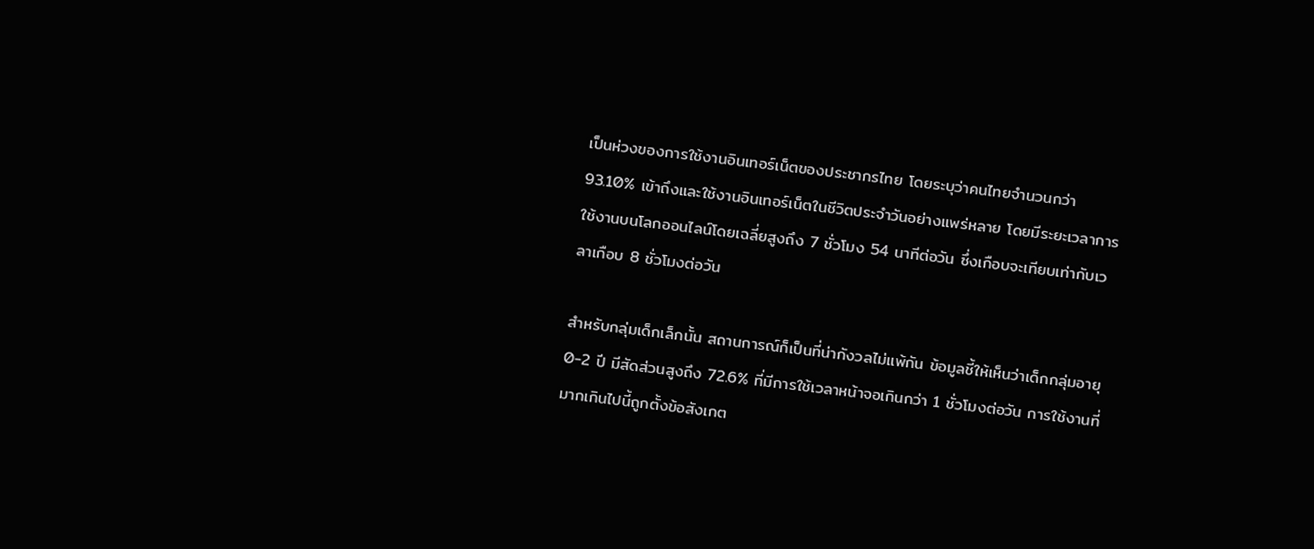เป็นห่วงของการใช้งานอินเทอร์เน็ตของประชากรไทย โดยระบุว่าคนไทยจำนวนกว่า 93.10% เข้าถึงและใช้งานอินเทอร์เน็ตในชีวิตประจำวันอย่างแพร่หลาย โดยมีระยะเวลาการใช้งานบนโลกออนไลน์โดยเฉลี่ยสูงถึง 7 ชั่วโมง 54 นาทีต่อวัน ซึ่งเกือบจะเทียบเท่ากับเวลาเกือบ 8 ชั่วโมงต่อวัน

สำหรับกลุ่มเด็กเล็กนั้น สถานการณ์ก็เป็นที่น่ากังวลไม่แพ้กัน ข้อมูลชี้ให้เห็นว่าเด็กกลุ่มอายุ 0-2 ปี มีสัดส่วนสูงถึง 72.6% ที่มีการใช้เวลาหน้าจอเกินกว่า 1 ชั่วโมงต่อวัน การใช้งานที่มากเกินไปนี้ถูกตั้งข้อสังเกต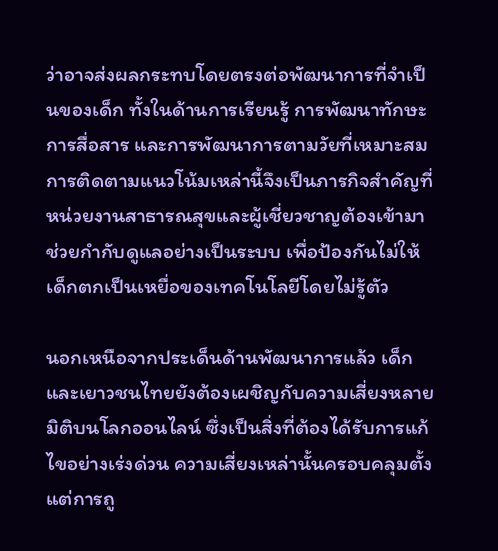ว่าอาจส่งผลกระทบโดยตรงต่อพัฒนาการที่จำเป็นของเด็ก ทั้งในด้านการเรียนรู้ การพัฒนาทักษะการสื่อสาร และการพัฒนาการตามวัยที่เหมาะสม การติดตามแนวโน้มเหล่านี้จึงเป็นภารกิจสำคัญที่หน่วยงานสาธารณสุขและผู้เชี่ยวชาญต้องเข้ามาช่วยกำกับดูแลอย่างเป็นระบบ เพื่อป้องกันไม่ให้เด็กตกเป็นเหยื่อของเทคโนโลยีโดยไม่รู้ตัว

นอกเหนือจากประเด็นด้านพัฒนาการแล้ว เด็กและเยาวชนไทยยังต้องเผชิญกับความเสี่ยงหลายมิติบนโลกออนไลน์ ซึ่งเป็นสิ่งที่ต้องได้รับการแก้ไขอย่างเร่งด่วน ความเสี่ยงเหล่านั้นครอบคลุมตั้งแต่การถู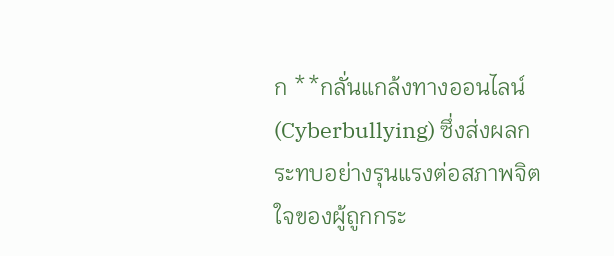ก **กลั่นแกล้งทางออนไลน์ (Cyberbullying) ซึ่งส่งผลกระทบอย่างรุนแรงต่อสภาพจิตใจของผู้ถูกกระ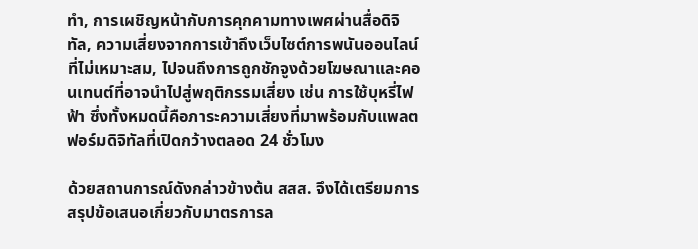ทำ, การเผชิญหน้ากับการคุกคามทางเพศผ่านสื่อดิจิทัล, ความเสี่ยงจากการเข้าถึงเว็บไซต์การพนันออนไลน์ที่ไม่เหมาะสม, ไปจนถึงการถูกชักจูงด้วยโฆษณาและคอนเทนต์ที่อาจนำไปสู่พฤติกรรมเสี่ยง เช่น การใช้บุหรี่ไฟฟ้า ซึ่งทั้งหมดนี้คือภาระความเสี่ยงที่มาพร้อมกับแพลตฟอร์มดิจิทัลที่เปิดกว้างตลอด 24 ชั่วโมง

ด้วยสถานการณ์ดังกล่าวข้างต้น สสส. จึงได้เตรียมการสรุปข้อเสนอเกี่ยวกับมาตรการล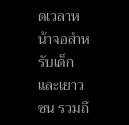ดเวลาหน้าจอสำหรับเด็กและเยาวชน รวมถึ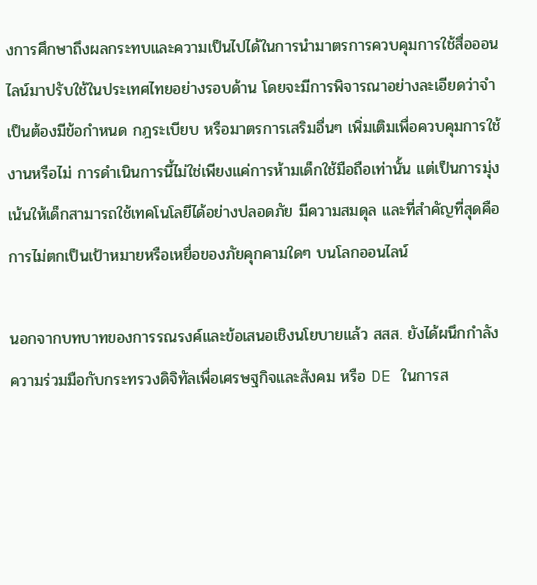งการศึกษาถึงผลกระทบและความเป็นไปได้ในการนำมาตรการควบคุมการใช้สื่อออนไลน์มาปรับใช้ในประเทศไทยอย่างรอบด้าน โดยจะมีการพิจารณาอย่างละเอียดว่าจำเป็นต้องมีข้อกำหนด กฎระเบียบ หรือมาตรการเสริมอื่นๆ เพิ่มเติมเพื่อควบคุมการใช้งานหรือไม่ การดำเนินการนี้ไม่ใช่เพียงแค่การห้ามเด็กใช้มือถือเท่านั้น แต่เป็นการมุ่งเน้นให้เด็กสามารถใช้เทคโนโลยีได้อย่างปลอดภัย มีความสมดุล และที่สำคัญที่สุดคือการไม่ตกเป็นเป้าหมายหรือเหยื่อของภัยคุกคามใดๆ บนโลกออนไลน์

นอกจากบทบาทของการรณรงค์และข้อเสนอเชิงนโยบายแล้ว สสส. ยังได้ผนึกกำลังความร่วมมือกับกระทรวงดิจิทัลเพื่อเศรษฐกิจและสังคม หรือ DE ในการส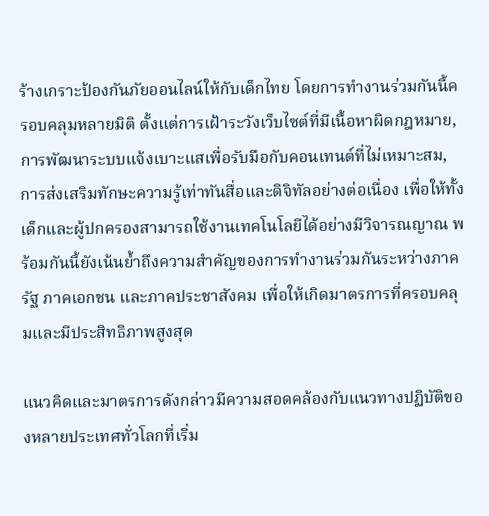ร้างเกราะป้องกันภัยออนไลน์ให้กับเด็กไทย โดยการทำงานร่วมกันนี้ครอบคลุมหลายมิติ ตั้งแต่การเฝ้าระวังเว็บไซต์ที่มีเนื้อหาผิดกฎหมาย, การพัฒนาระบบแจ้งเบาะแสเพื่อรับมือกับคอนเทนต์ที่ไม่เหมาะสม, การส่งเสริมทักษะความรู้เท่าทันสื่อและดิจิทัลอย่างต่อเนื่อง เพื่อให้ทั้งเด็กและผู้ปกครองสามารถใช้งานเทคโนโลยีได้อย่างมีวิจารณญาณ พร้อมกันนี้ยังเน้นย้ำถึงความสำคัญของการทำงานร่วมกันระหว่างภาครัฐ ภาคเอกชน และภาคประชาสังคม เพื่อให้เกิดมาตรการที่ครอบคลุมและมีประสิทธิภาพสูงสุด

แนวคิดและมาตรการดังกล่าวมีความสอดคล้องกับแนวทางปฏิบัติของหลายประเทศทั่วโลกที่เริ่ม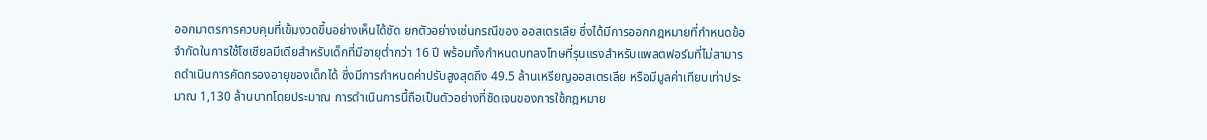ออกมาตรการควบคุมที่เข้มงวดขึ้นอย่างเห็นได้ชัด ยกตัวอย่างเช่นกรณีของ ออสเตรเลีย ซึ่งได้มีการออกกฎหมายที่กำหนดข้อจำกัดในการใช้โซเชียลมีเดียสำหรับเด็กที่มีอายุต่ำกว่า 16 ปี พร้อมทั้งกำหนดบทลงโทษที่รุนแรงสำหรับแพลตฟอร์มที่ไม่สามารถดำเนินการคัดกรองอายุของเด็กได้ ซึ่งมีการกำหนดค่าปรับสูงสุดถึง 49.5 ล้านเหรียญออสเตรเลีย หรือมีมูลค่าเทียบเท่าประมาณ 1,130 ล้านบาทโดยประมาณ การดำเนินการนี้ถือเป็นตัวอย่างที่ชัดเจนของการใช้กฎหมาย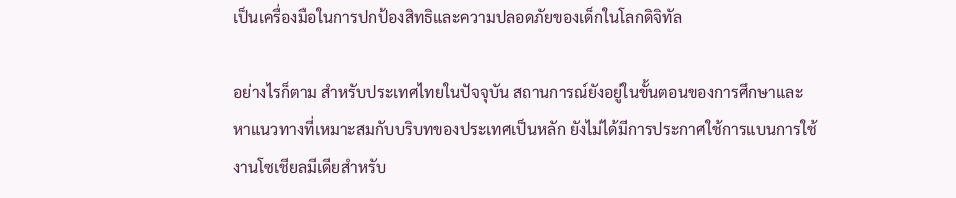เป็นเครื่องมือในการปกป้องสิทธิและความปลอดภัยของเด็กในโลกดิจิทัล

อย่างไรก็ตาม สำหรับประเทศไทยในปัจจุบัน สถานการณ์ยังอยู่ในขั้นตอนของการศึกษาและหาแนวทางที่เหมาะสมกับบริบทของประเทศเป็นหลัก ยังไม่ได้มีการประกาศใช้การแบนการใช้งานโซเชียลมีเดียสำหรับ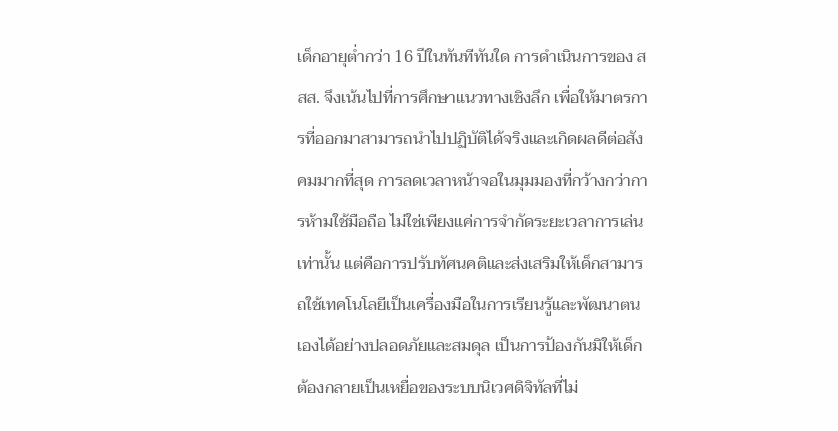เด็กอายุต่ำกว่า 16 ปีในทันทีทันใด การดำเนินการของ สสส. จึงเน้นไปที่การศึกษาแนวทางเชิงลึก เพื่อให้มาตรการที่ออกมาสามารถนำไปปฏิบัติได้จริงและเกิดผลดีต่อสังคมมากที่สุด การลดเวลาหน้าจอในมุมมองที่กว้างกว่าการห้ามใช้มือถือ ไม่ใช่เพียงแค่การจำกัดระยะเวลาการเล่นเท่านั้น แต่คือการปรับทัศนคติและส่งเสริมให้เด็กสามารถใช้เทคโนโลยีเป็นเครื่องมือในการเรียนรู้และพัฒนาตนเองได้อย่างปลอดภัยและสมดุล เป็นการป้องกันมิให้เด็กต้องกลายเป็นเหยื่อของระบบนิเวศดิจิทัลที่ไม่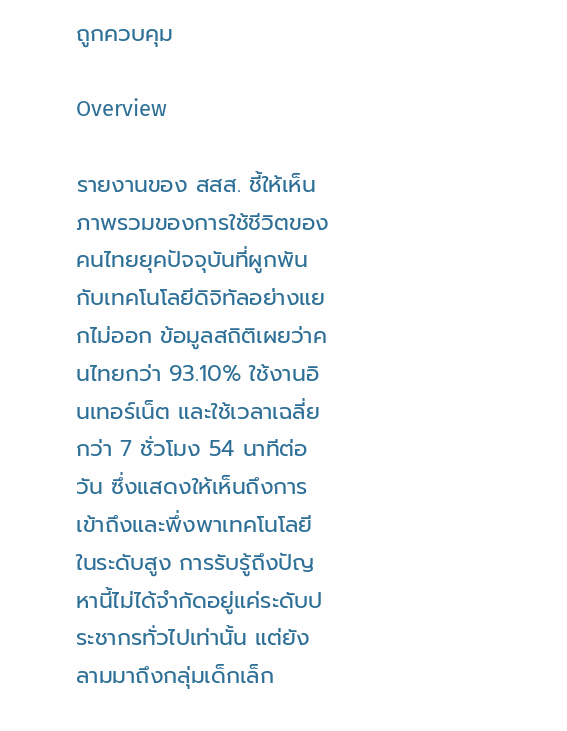ถูกควบคุม

Overview

รายงานของ สสส. ชี้ให้เห็นภาพรวมของการใช้ชีวิตของคนไทยยุคปัจจุบันที่ผูกพันกับเทคโนโลยีดิจิทัลอย่างแยกไม่ออก ข้อมูลสถิติเผยว่าคนไทยกว่า 93.10% ใช้งานอินเทอร์เน็ต และใช้เวลาเฉลี่ยกว่า 7 ชั่วโมง 54 นาทีต่อวัน ซึ่งแสดงให้เห็นถึงการเข้าถึงและพึ่งพาเทคโนโลยีในระดับสูง การรับรู้ถึงปัญหานี้ไม่ได้จำกัดอยู่แค่ระดับประชากรทั่วไปเท่านั้น แต่ยังลามมาถึงกลุ่มเด็กเล็ก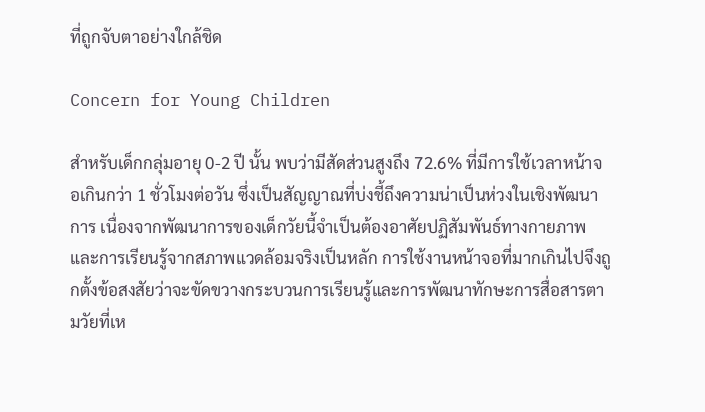ที่ถูกจับตาอย่างใกล้ชิด

Concern for Young Children

สำหรับเด็กกลุ่มอายุ 0-2 ปี นั้น พบว่ามีสัดส่วนสูงถึง 72.6% ที่มีการใช้เวลาหน้าจอเกินกว่า 1 ชั่วโมงต่อวัน ซึ่งเป็นสัญญาณที่บ่งชี้ถึงความน่าเป็นห่วงในเชิงพัฒนาการ เนื่องจากพัฒนาการของเด็กวัยนี้จำเป็นต้องอาศัยปฏิสัมพันธ์ทางกายภาพและการเรียนรู้จากสภาพแวดล้อมจริงเป็นหลัก การใช้งานหน้าจอที่มากเกินไปจึงถูกตั้งข้อสงสัยว่าจะขัดขวางกระบวนการเรียนรู้และการพัฒนาทักษะการสื่อสารตามวัยที่เห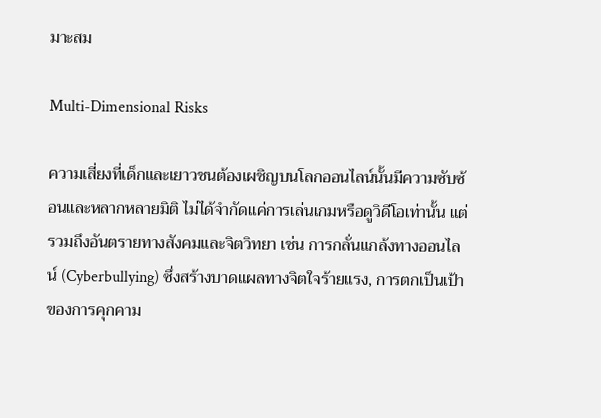มาะสม

Multi-Dimensional Risks

ความเสี่ยงที่เด็กและเยาวชนต้องเผชิญบนโลกออนไลน์นั้นมีความซับซ้อนและหลากหลายมิติ ไม่ได้จำกัดแค่การเล่นเกมหรือดูวิดีโอเท่านั้น แต่รวมถึงอันตรายทางสังคมและจิตวิทยา เช่น การกลั่นแกล้งทางออนไลน์ (Cyberbullying) ซึ่งสร้างบาดแผลทางจิตใจร้ายแรง, การตกเป็นเป้าของการคุกคาม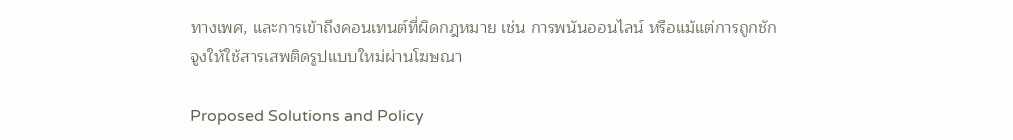ทางเพศ, และการเข้าถึงคอนเทนต์ที่ผิดกฎหมาย เช่น การพนันออนไลน์ หรือแม้แต่การถูกชักจูงให้ใช้สารเสพติดรูปแบบใหม่ผ่านโฆษณา

Proposed Solutions and Policy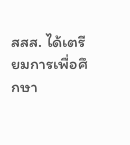สสส. ได้เตรียมการเพื่อศึกษา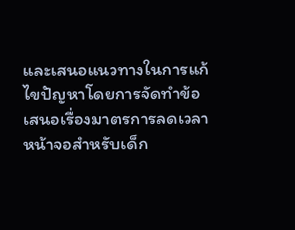และเสนอแนวทางในการแก้ไขปัญหาโดยการจัดทำข้อเสนอเรื่องมาตรการลดเวลาหน้าจอสำหรับเด็ก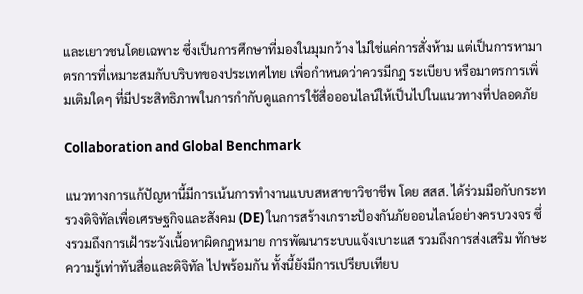และเยาวชนโดยเฉพาะ ซึ่งเป็นการศึกษาที่มองในมุมกว้าง ไม่ใช่แค่การสั่งห้าม แต่เป็นการหามาตรการที่เหมาะสมกับบริบทของประเทศไทย เพื่อกำหนดว่าควรมีกฎ ระเบียบ หรือมาตรการเพิ่มเติมใดๆ ที่มีประสิทธิภาพในการกำกับดูแลการใช้สื่อออนไลน์ให้เป็นไปในแนวทางที่ปลอดภัย

Collaboration and Global Benchmark

แนวทางการแก้ปัญหานี้มีการเน้นการทำงานแบบสหสาขาวิชาชีพ โดย สสส. ได้ร่วมมือกับกระทรวงดิจิทัลเพื่อเศรษฐกิจและสังคม (DE) ในการสร้างเกราะป้องกันภัยออนไลน์อย่างครบวงจร ซึ่งรวมถึงการเฝ้าระวังเนื้อหาผิดกฎหมาย การพัฒนาระบบแจ้งเบาะแส รวมถึงการส่งเสริม ทักษะความรู้เท่าทันสื่อและดิจิทัล ไปพร้อมกัน ทั้งนี้ยังมีการเปรียบเทียบ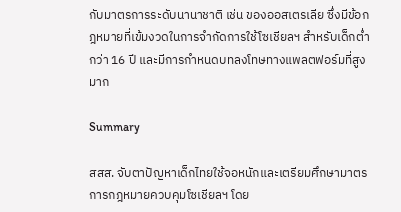กับมาตรการระดับนานาชาติ เช่น ของออสเตรเลีย ซึ่งมีข้อกฎหมายที่เข้มงวดในการจำกัดการใช้โซเชียลฯ สำหรับเด็กต่ำกว่า 16 ปี และมีการกำหนดบทลงโทษทางแพลตฟอร์มที่สูงมาก

Summary

สสส. จับตาปัญหาเด็กไทยใช้จอหนักและเตรียมศึกษามาตรการกฎหมายควบคุมโซเชียลฯ โดย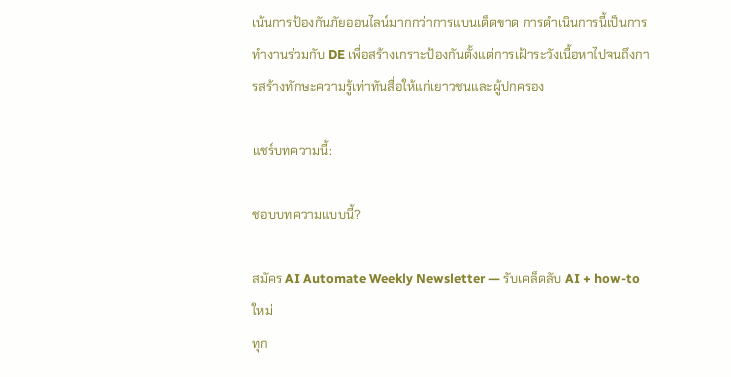เน้นการป้องกันภัยออนไลน์มากกว่าการแบนเด็ดขาด การดำเนินการนี้เป็นการทำงานร่วมกับ DE เพื่อสร้างเกราะป้องกันตั้งแต่การเฝ้าระวังเนื้อหาไปจนถึงการสร้างทักษะความรู้เท่าทันสื่อให้แก่เยาวชนและผู้ปกครอง

แชร์บทความนี้:

ชอบบทความแบบนี้?

สมัคร AI Automate Weekly Newsletter — รับเคล็ดลับ AI + how-to ใหม่
ทุก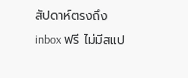สัปดาห์ตรงถึง inbox ฟรี ไม่มีสแป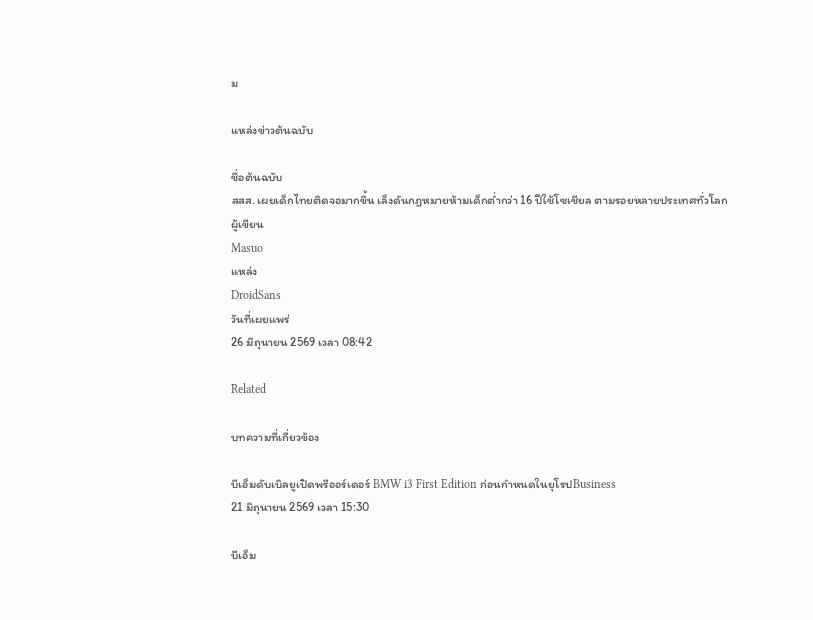ม

แหล่งข่าวต้นฉบับ

ชื่อต้นฉบับ
สสส. เผยเด็กไทยติดจอมากขึ้น เล็งดันกฎหมายห้ามเด็กต่ำกว่า 16 ปีใช้โซเชียล ตามรอยหลายประเทศทั่วโลก
ผู้เขียน
Masuo
แหล่ง
DroidSans
วันที่เผยแพร่
26 มิถุนายน 2569 เวลา 08:42

Related

บทความที่เกี่ยวข้อง

บีเอ็มดับเบิลยูเปิดพรีออร์เดอร์ BMW i3 First Edition ก่อนกำหนดในยุโรปBusiness
21 มิถุนายน 2569 เวลา 15:30

บีเอ็ม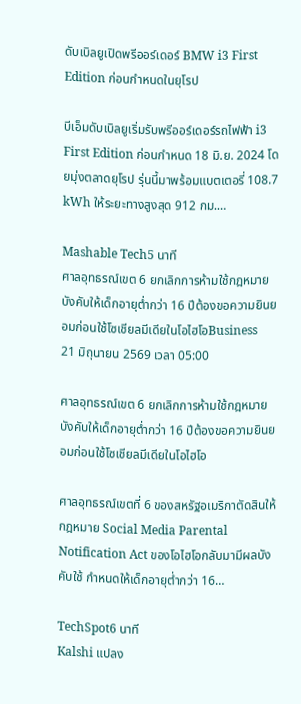ดับเบิลยูเปิดพรีออร์เดอร์ BMW i3 First Edition ก่อนกำหนดในยุโรป

บีเอ็มดับเบิลยูเริ่มรับพรีออร์เดอร์รถไฟฟ้า i3 First Edition ก่อนกำหนด 18 มิ.ย. 2024 โดยมุ่งตลาดยุโรป รุ่นนี้มาพร้อมแบตเตอรี่ 108.7 kWh ให้ระยะทางสูงสุด 912 กม.…

Mashable Tech5 นาที
ศาลอุทธรณ์เขต 6 ยกเลิกการห้ามใช้กฎหมายบังคับให้เด็กอายุต่ำกว่า 16 ปีต้องขอความยินยอมก่อนใช้โซเชียลมีเดียในโอไฮโอBusiness
21 มิถุนายน 2569 เวลา 05:00

ศาลอุทธรณ์เขต 6 ยกเลิกการห้ามใช้กฎหมายบังคับให้เด็กอายุต่ำกว่า 16 ปีต้องขอความยินยอมก่อนใช้โซเชียลมีเดียในโอไฮโอ

ศาลอุทธรณ์เขตที่ 6 ของสหรัฐอเมริกาตัดสินให้กฎหมาย Social Media Parental Notification Act ของโอไฮโอกลับมามีผลบังคับใช้ กำหนดให้เด็กอายุต่ำกว่า 16…

TechSpot6 นาที
Kalshi แปลง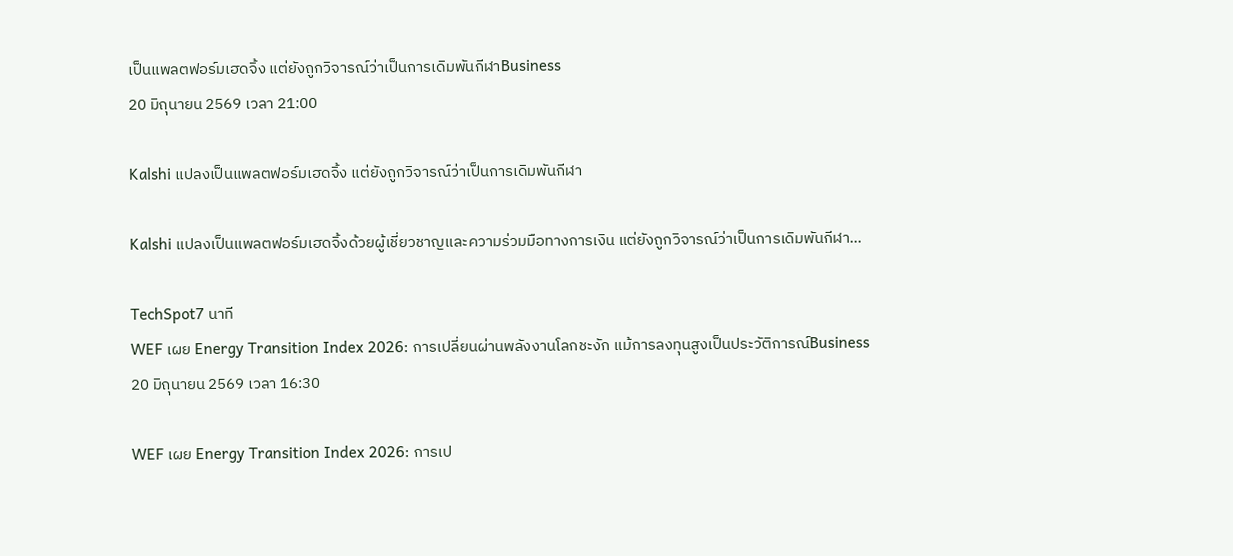เป็นแพลตฟอร์มเฮดจิ้ง แต่ยังถูกวิจารณ์ว่าเป็นการเดิมพันกีฬาBusiness
20 มิถุนายน 2569 เวลา 21:00

Kalshi แปลงเป็นแพลตฟอร์มเฮดจิ้ง แต่ยังถูกวิจารณ์ว่าเป็นการเดิมพันกีฬา

Kalshi แปลงเป็นแพลตฟอร์มเฮดจิ้งด้วยผู้เชี่ยวชาญและความร่วมมือทางการเงิน แต่ยังถูกวิจารณ์ว่าเป็นการเดิมพันกีฬา…

TechSpot7 นาที
WEF เผย Energy Transition Index 2026: การเปลี่ยนผ่านพลังงานโลกชะงัก แม้การลงทุนสูงเป็นประวัติการณ์Business
20 มิถุนายน 2569 เวลา 16:30

WEF เผย Energy Transition Index 2026: การเป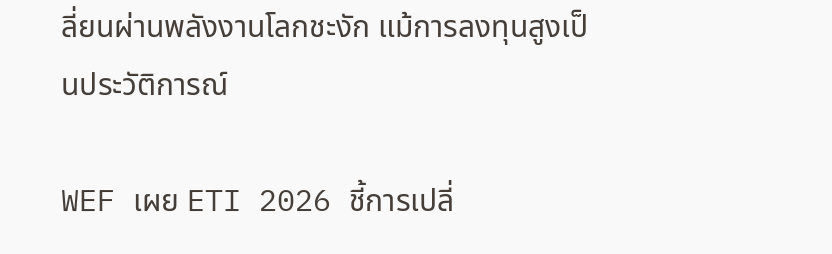ลี่ยนผ่านพลังงานโลกชะงัก แม้การลงทุนสูงเป็นประวัติการณ์

WEF เผย ETI 2026 ชี้การเปลี่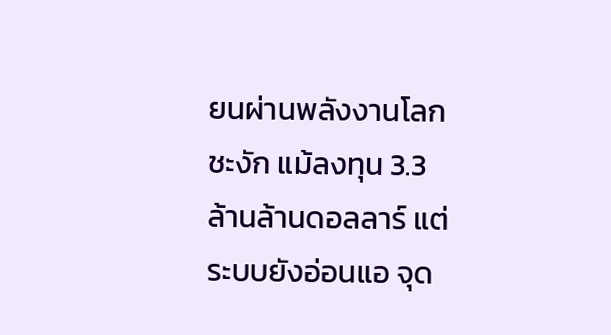ยนผ่านพลังงานโลกชะงัก แม้ลงทุน 3.3 ล้านล้านดอลลาร์ แต่ระบบยังอ่อนแอ จุด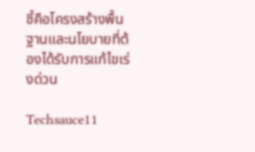ชี้คือโครงสร้างพื้นฐานและนโยบายที่ต้องได้รับการแก้ไขเร่งด่วน

Techsauce11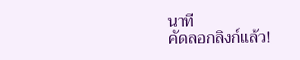นาที
คัดลอกลิงก์แล้ว!